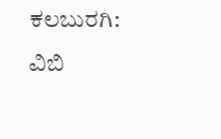ಕಲಬುರಗಿ: ವಿಬಿ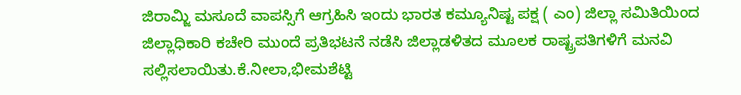ಜಿರಾಮ್ಜಿ ಮಸೂದೆ ವಾಪಸ್ಸಿಗೆ ಆಗ್ರಹಿಸಿ ಇಂದು ಭಾರತ ಕಮ್ಯೂನಿಷ್ಟ ಪಕ್ಷ ( ಎಂ) ಜಿಲ್ಲಾ ಸಮಿತಿಯಿಂದ ಜಿಲ್ಲಾಧಿಕಾರಿ ಕಚೇರಿ ಮುಂದೆ ಪ್ರತಿಭಟನೆ ನಡೆಸಿ ಜಿಲ್ಲಾಡಳಿತದ ಮೂಲಕ ರಾಷ್ಟ್ರಪತಿಗಳಿಗೆ ಮನವಿ ಸಲ್ಲಿಸಲಾಯಿತು.ಕೆ.ನೀಲಾ,ಭೀಮಶೆಟ್ಟಿ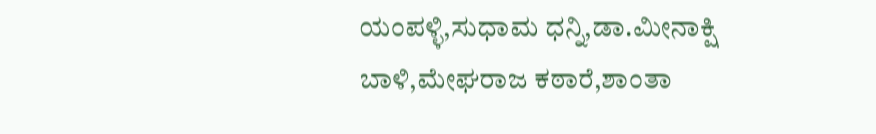ಯಂಪಳ್ಳಿ,ಸುಧಾಮ ಧನ್ನಿ,ಡಾ.ಮೀನಾಕ್ಷಿ ಬಾಳಿ,ಮೇಘರಾಜ ಕಠಾರೆ,ಶಾಂತಾ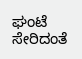ಘಂಟೆ ಸೇರಿದಂತೆ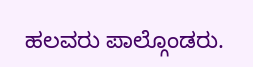ಹಲವರು ಪಾಲ್ಗೊಂಡರು.